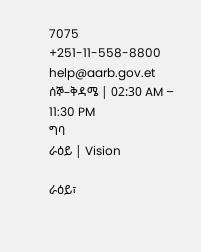7075 +251-11-558-8800 help@aarb.gov.et ሰኞ–ቅዳሜ | 02:30 AM – 11:30 PM
ግባ
ራዕይ | Vision

ራዕይ፣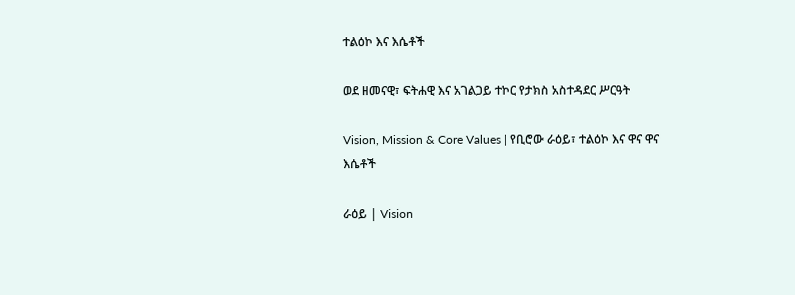ተልዕኮ እና እሴቶች

ወደ ዘመናዊ፣ ፍትሐዊ እና አገልጋይ ተኮር የታክስ አስተዳደር ሥርዓት

Vision, Mission & Core Values | የቢሮው ራዕይ፣ ተልዕኮ እና ዋና ዋና እሴቶች

ራዕይ | Vision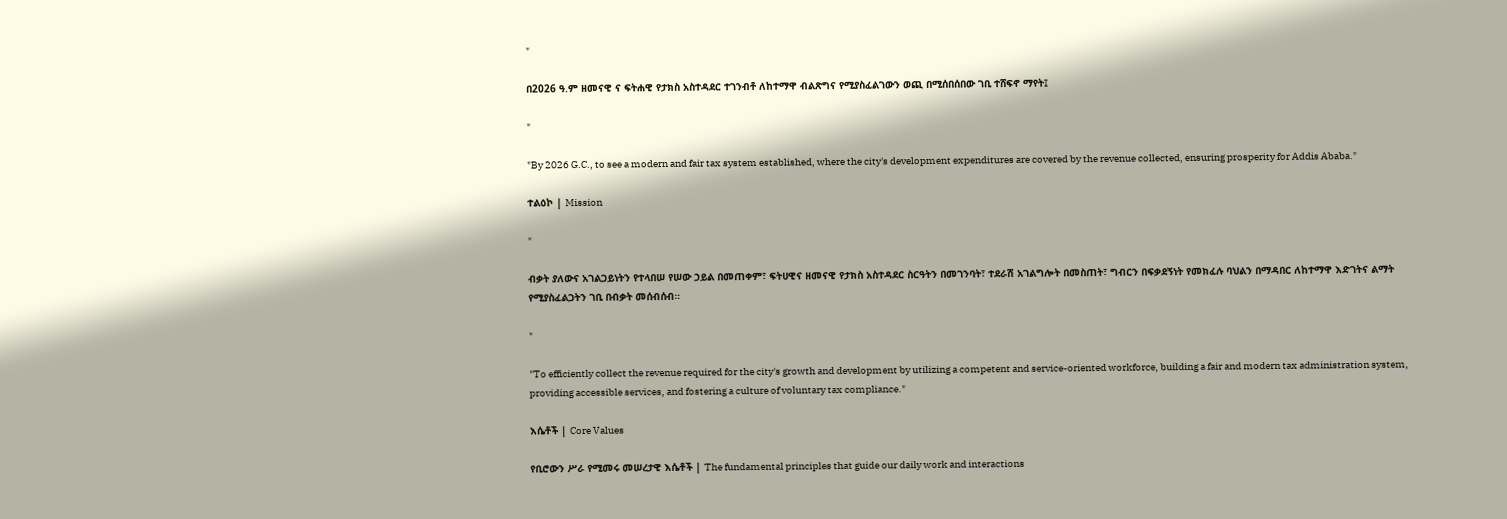"

በ2026 ዓ.ም ዘመናዊ ና ፍትሐዊ የታክስ አስተዳደር ተገንብቶ ለከተማዋ ብልጽግና የሚያስፈልገውን ወጪ በሚሰበሰበው ገቢ ተሸፍኖ ማየት፤

"

"By 2026 G.C., to see a modern and fair tax system established, where the city's development expenditures are covered by the revenue collected, ensuring prosperity for Addis Ababa."

ተልዕኮ | Mission

"

ብቃት ያለውና አገልጋይነትን የተላበሠ የሠው ኃይል በመጠቀም፣ ፍትሀዊና ዘመናዊ የታክስ አስተዳደር ስርዓትን በመገንባት፣ ተደራሽ አገልግሎት በመስጠት፣ ግብርን በፍቃደኝነት የመክፈሉ ባህልን በማዳበር ለከተማዋ እድገትና ልማት የሚያስፈልጋትን ገቢ በብቃት መሰብሰብ።

"

"To efficiently collect the revenue required for the city's growth and development by utilizing a competent and service-oriented workforce, building a fair and modern tax administration system, providing accessible services, and fostering a culture of voluntary tax compliance."

እሴቶች | Core Values

የቢሮውን ሥራ የሚመሩ መሠረታዊ እሴቶች | The fundamental principles that guide our daily work and interactions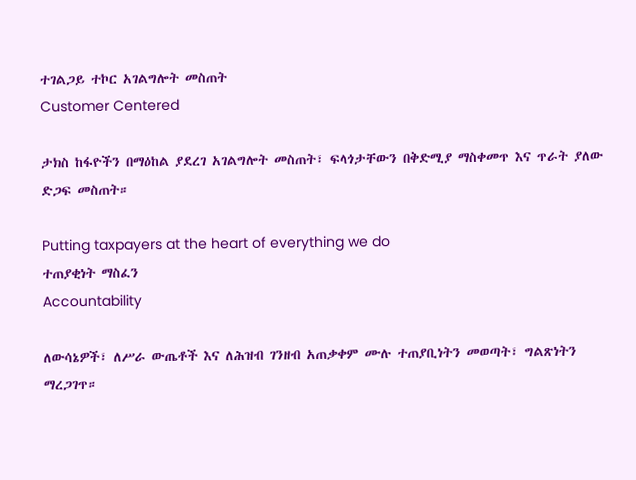ተገልጋይ ተኮር አገልግሎት መስጠት
Customer Centered

ታክስ ከፋዮችን በማዕከል ያደረገ አገልግሎት መስጠት፣ ፍላጎታቸውን በቅድሚያ ማስቀመጥ እና ጥራት ያለው ድጋፍ መስጠት።

Putting taxpayers at the heart of everything we do
ተጠያቂነት ማስፈን
Accountability

ለውሳኔዎች፣ ለሥራ ውጤቶች እና ለሕዝብ ገንዘብ አጠቃቀም ሙሉ ተጠያቢነትን መወጣት፣ ግልጽነትን ማረጋገጥ።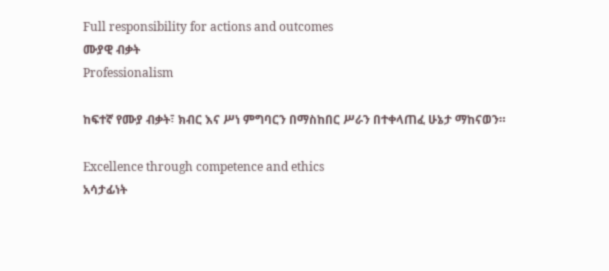Full responsibility for actions and outcomes
ሙያዊ ብቃት
Professionalism

ከፍተኛ የሙያ ብቃት፣ ክብር እና ሥነ ምግባርን በማስከበር ሥራን በተቀላጠፈ ሁኔታ ማከናወን።

Excellence through competence and ethics
አሳታፊነት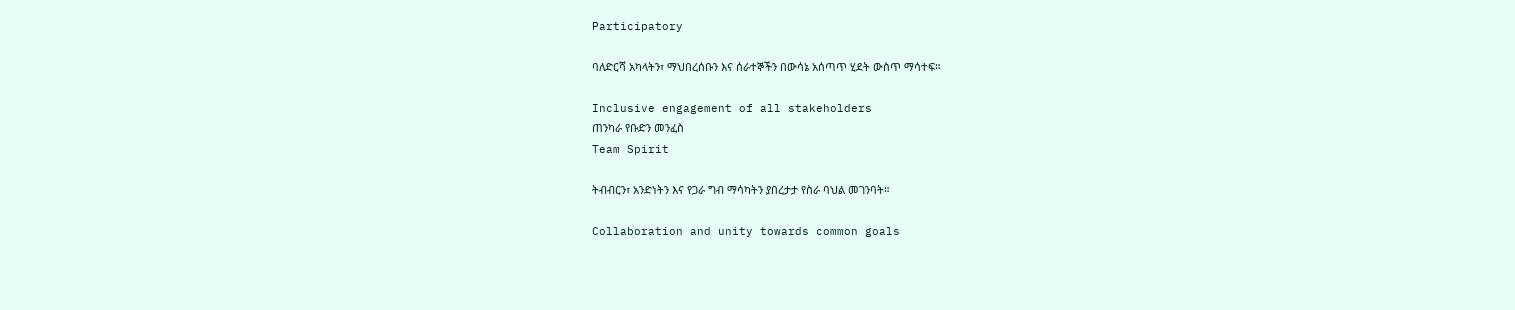Participatory

ባለድርሻ አካላትን፣ ማህበረሰቡን እና ሰራተኞችን በውሳኔ አሰጣጥ ሂደት ውስጥ ማሳተፍ።

Inclusive engagement of all stakeholders
ጠንካራ የቡድን መንፈስ
Team Spirit

ትብብርን፣ አንድነትን እና የጋራ ግብ ማሳካትን ያበረታታ የስራ ባህል መገንባት።

Collaboration and unity towards common goals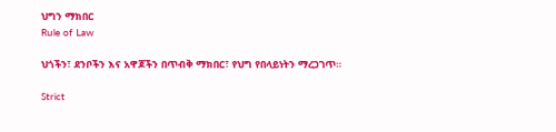ህግን ማክበር
Rule of Law

ህጎችን፣ ደንቦችን እና አዋጆችን በጥብቅ ማክበር፣ የህግ የበላይነትን ማረጋገጥ።

Strict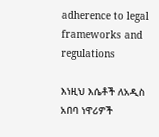adherence to legal frameworks and regulations

እነዚህ እሴቶች ለአዲስ አበባ ነዋሪዎች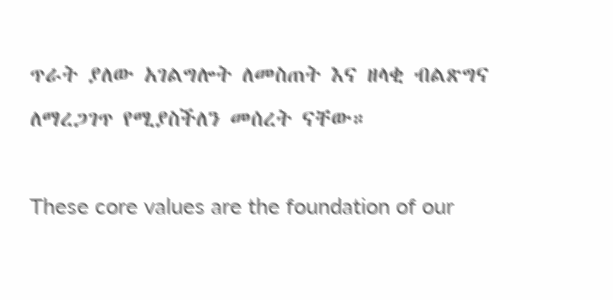ጥራት ያለው አገልግሎት ለመስጠት እና ዘላቂ ብልጽግና ለማረጋገጥ የሚያስችለን መሰረት ናቸው።

These core values are the foundation of our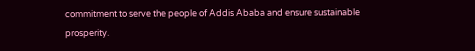commitment to serve the people of Addis Ababa and ensure sustainable prosperity.